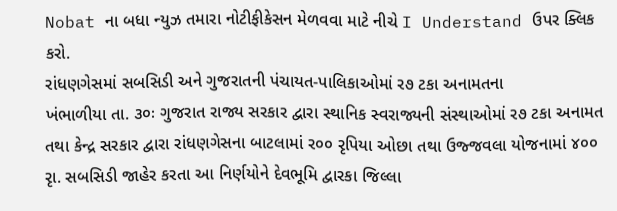Nobat ના બધા ન્યુઝ તમારા નોટીફીકેસન મેળવવા માટે નીચે I Understand ઉપર ક્લિક કરો.
રાંધણગેસમાં સબસિડી અને ગુજરાતની પંચાયત-પાલિકાઓમાં ર૭ ટકા અનામતના
ખંભાળીયા તા. ૩૦ઃ ગુજરાત રાજ્ય સરકાર દ્વારા સ્થાનિક સ્વરાજ્યની સંસ્થાઓમાં ર૭ ટકા અનામત તથા કેન્દ્ર સરકાર દ્વારા રાંધણગેસના બાટલામાં ર૦૦ રૃપિયા ઓછા તથા ઉજ્જવલા યોજનામાં ૪૦૦ રૃા. સબસિડી જાહેર કરતા આ નિર્ણયોને દેવભૂમિ દ્વારકા જિલ્લા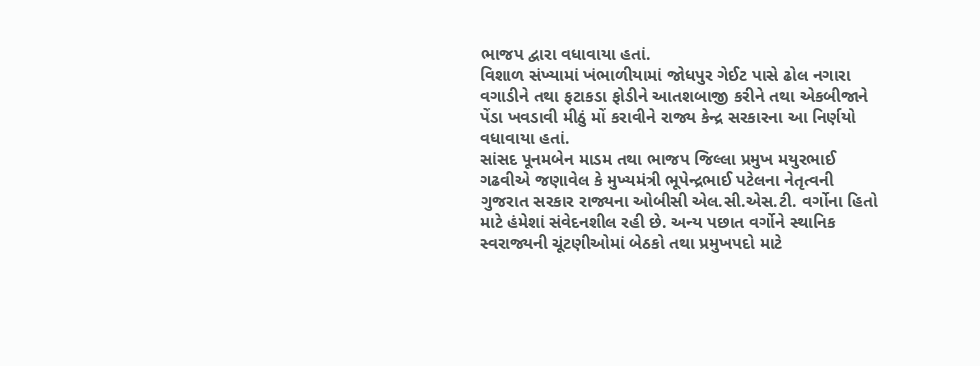ભાજપ દ્વારા વધાવાયા હતાં.
વિશાળ સંખ્યામાં ખંભાળીયામાં જોધપુર ગેઈટ પાસે ઢોલ નગારા વગાડીને તથા ફટાકડા ફોડીને આતશબાજી કરીને તથા એકબીજાને પેંડા ખવડાવી મીઠું મોં કરાવીને રાજ્ય કેન્દ્ર સરકારના આ નિર્ણયો વધાવાયા હતાં.
સાંસદ પૂનમબેન માડમ તથા ભાજપ જિલ્લા પ્રમુખ મયુરભાઈ ગઢવીએ જણાવેલ કે મુખ્યમંત્રી ભૂપેન્દ્રભાઈ પટેલના નેતૃત્વની ગુજરાત સરકાર રાજ્યના ઓબીસી એલ.સી.એસ.ટી. વર્ગોના હિતો માટે હંમેશાં સંવેદનશીલ રહી છે. અન્ય પછાત વર્ગોને સ્થાનિક સ્વરાજ્યની ચૂંટણીઓમાં બેઠકો તથા પ્રમુખપદો માટે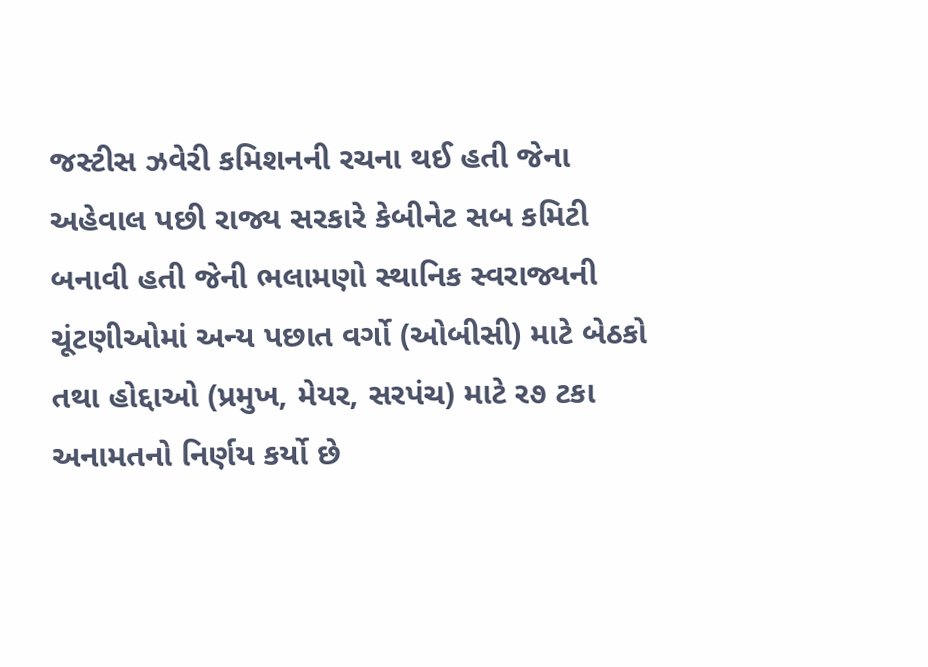જસ્ટીસ ઝવેરી કમિશનની રચના થઈ હતી જેના અહેવાલ પછી રાજ્ય સરકારે કેબીનેટ સબ કમિટી બનાવી હતી જેની ભલામણો સ્થાનિક સ્વરાજ્યની ચૂંટણીઓમાં અન્ય પછાત વર્ગો (ઓબીસી) માટે બેઠકો તથા હોદ્દાઓ (પ્રમુખ, મેયર, સરપંચ) માટે ર૭ ટકા અનામતનો નિર્ણય કર્યો છે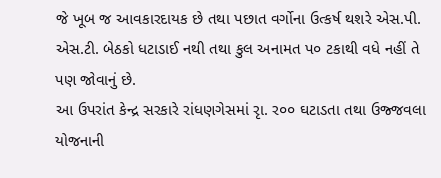જે ખૂબ જ આવકારદાયક છે તથા પછાત વર્ગોના ઉત્કર્ષ થશરે એસ.પી. એસ.ટી. બેઠકો ધટાડાઈ નથી તથા કુલ અનામત પ૦ ટકાથી વધે નહીં તે પણ જોવાનું છે.
આ ઉપરાંત કેન્દ્ર સરકારે રાંધણગેસમાં રૃા. ર૦૦ ઘટાડતા તથા ઉજ્જવલા યોજનાની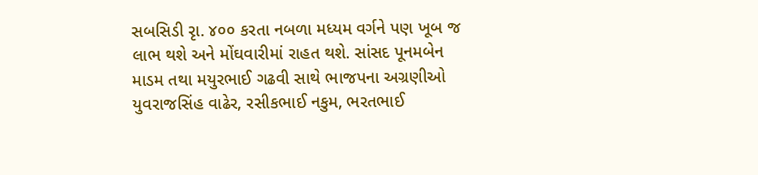સબસિડી રૃા. ૪૦૦ કરતા નબળા મધ્યમ વર્ગને પણ ખૂબ જ લાભ થશે અને મોંઘવારીમાં રાહત થશે. સાંસદ પૂનમબેન માડમ તથા મયુરભાઈ ગઢવી સાથે ભાજપના અગ્રણીઓ યુવરાજસિંહ વાઢેર, રસીકભાઈ નકુમ, ભરતભાઈ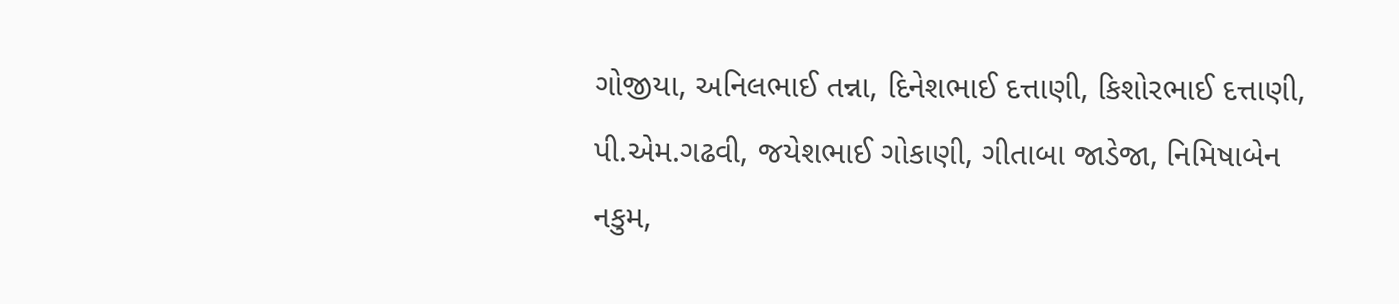ગોજીયા, અનિલભાઈ તન્ના, દિનેશભાઈ દત્તાણી, કિશોરભાઈ દત્તાણી, પી.એમ.ગઢવી, જયેશભાઈ ગોકાણી, ગીતાબા જાડેજા, નિમિષાબેન નકુમ,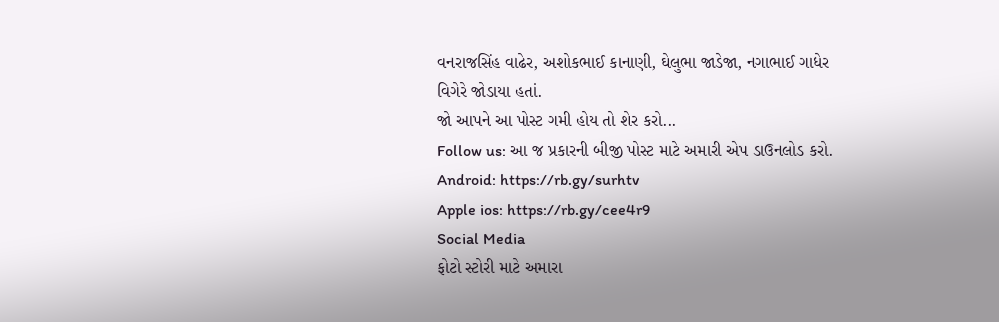વનરાજસિંહ વાઢેર, અશોકભાઈ કાનાણી, ઘેલુભા જાડેજા, નગાભાઈ ગાધેર વિગેરે જોડાયા હતાં.
જો આપને આ પોસ્ટ ગમી હોય તો શેર કરો...
Follow us: આ જ પ્રકારની બીજી પોસ્ટ માટે અમારી એપ ડાઉનલોડ કરો.
Android: https://rb.gy/surhtv
Apple ios: https://rb.gy/cee4r9
Social Media
ફોટો સ્ટોરી માટે અમારા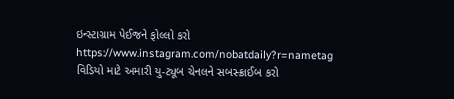ઇન્સ્ટાગ્રામ પેઈજને ફોલ્લો કરો
https://www.instagram.com/nobatdaily?r=nametag
વિડિયો માટે અમારી યુ-ટ્યૂબ ચેનલને સબસ્ક્રાઈબ કરો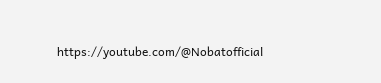https://youtube.com/@Nobatofficial